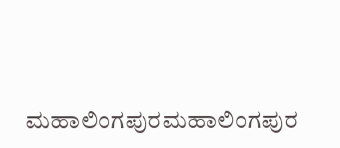ಮಹಾಲಿಂಗಪುರಮಹಾಲಿಂಗಪುರ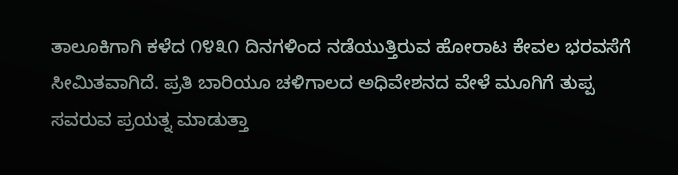ತಾಲೂಕಿಗಾಗಿ ಕಳೆದ ೧೪೩೧ ದಿನಗಳಿಂದ ನಡೆಯುತ್ತಿರುವ ಹೋರಾಟ ಕೇವಲ ಭರವಸೆಗೆ ಸೀಮಿತವಾಗಿದೆ. ಪ್ರತಿ ಬಾರಿಯೂ ಚಳಿಗಾಲದ ಅಧಿವೇಶನದ ವೇಳೆ ಮೂಗಿಗೆ ತುಪ್ಪ ಸವರುವ ಪ್ರಯತ್ನ ಮಾಡುತ್ತಾ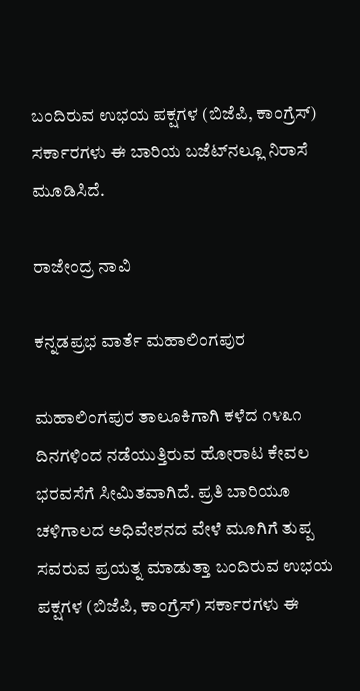ಬಂದಿರುವ ಉಭಯ ಪಕ್ಷಗಳ (ಬಿಜೆಪಿ, ಕಾಂಗ್ರೆಸ್) ಸರ್ಕಾರಗಳು ಈ ಬಾರಿಯ ಬಜೆಟ್‌ನಲ್ಲೂ ನಿರಾಸೆ ಮೂಡಿಸಿದೆ.

ರಾಜೇಂದ್ರ ನಾವಿ

ಕನ್ನಡಪ್ರಭ ವಾರ್ತೆ ಮಹಾಲಿಂಗಪುರ

ಮಹಾಲಿಂಗಪುರ ತಾಲೂಕಿಗಾಗಿ ಕಳೆದ ೧೪೩೧ ದಿನಗಳಿಂದ ನಡೆಯುತ್ತಿರುವ ಹೋರಾಟ ಕೇವಲ ಭರವಸೆಗೆ ಸೀಮಿತವಾಗಿದೆ. ಪ್ರತಿ ಬಾರಿಯೂ ಚಳಿಗಾಲದ ಅಧಿವೇಶನದ ವೇಳೆ ಮೂಗಿಗೆ ತುಪ್ಪ ಸವರುವ ಪ್ರಯತ್ನ ಮಾಡುತ್ತಾ ಬಂದಿರುವ ಉಭಯ ಪಕ್ಷಗಳ (ಬಿಜೆಪಿ, ಕಾಂಗ್ರೆಸ್) ಸರ್ಕಾರಗಳು ಈ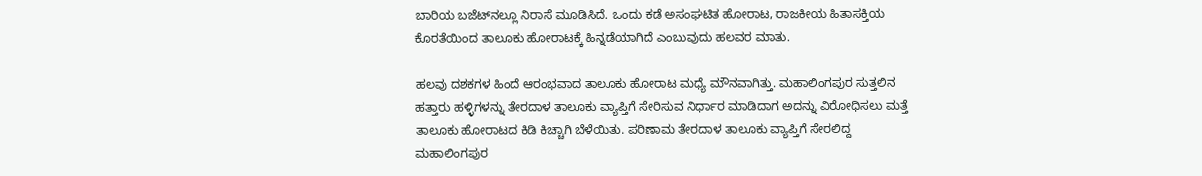ಬಾರಿಯ ಬಜೆಟ್‌ನಲ್ಲೂ ನಿರಾಸೆ ಮೂಡಿಸಿದೆ. ಒಂದು ಕಡೆ ಅಸಂಘಟಿತ ಹೋರಾಟ, ರಾಜಕೀಯ ಹಿತಾಸಕ್ತಿಯ ಕೊರತೆಯಿಂದ ತಾಲೂಕು ಹೋರಾಟಕ್ಕೆ ಹಿನ್ನಡೆಯಾಗಿದೆ ಎಂಬುವುದು ಹಲವರ ಮಾತು.

ಹಲವು ದಶಕಗಳ ಹಿಂದೆ ಆರಂಭವಾದ ತಾಲೂಕು ಹೋರಾಟ ಮಧ್ಯೆ ಮೌನವಾಗಿತ್ತು. ಮಹಾಲಿಂಗಪುರ ಸುತ್ತಲಿನ ಹತ್ತಾರು ಹಳ್ಳಿಗಳನ್ನು ತೇರದಾಳ ತಾಲೂಕು ವ್ಯಾಪ್ತಿಗೆ ಸೇರಿಸುವ ನಿರ್ಧಾರ ಮಾಡಿದಾಗ ಅದನ್ನು ವಿರೋಧಿಸಲು ಮತ್ತೆ ತಾಲೂಕು ಹೋರಾಟದ ಕಿಡಿ ಕಿಚ್ಚಾಗಿ ಬೆಳೆಯಿತು. ಪರಿಣಾಮ ತೇರದಾಳ ತಾಲೂಕು ವ್ಯಾಪ್ತಿಗೆ ಸೇರಲಿದ್ದ ಮಹಾಲಿಂಗಪುರ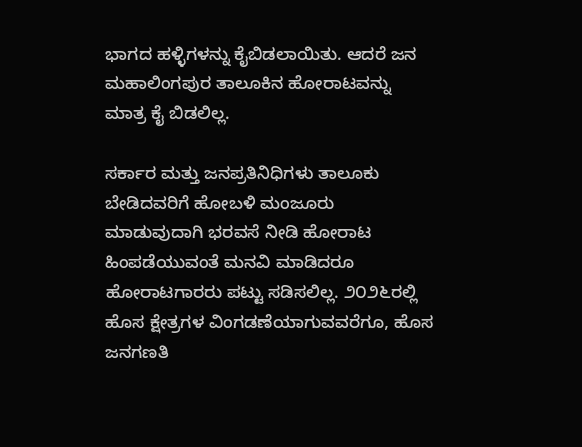ಭಾಗದ ಹಳ್ಳಿಗಳನ್ನು ಕೈಬಿಡಲಾಯಿತು. ಆದರೆ ಜನ ಮಹಾಲಿಂಗಪುರ ತಾಲೂಕಿನ ಹೋರಾಟವನ್ನು ಮಾತ್ರ ಕೈ ಬಿಡಲಿಲ್ಲ.

ಸರ್ಕಾರ ಮತ್ತು ಜನಪ್ರತಿನಿಧಿಗಳು ತಾಲೂಕು ಬೇಡಿದವರಿಗೆ ಹೋಬಳಿ ಮಂಜೂರು ಮಾಡುವುದಾಗಿ ಭರವಸೆ ನೀಡಿ ಹೋರಾಟ ಹಿಂಪಡೆಯುವಂತೆ ಮನವಿ ಮಾಡಿದರೂ ಹೋರಾಟಗಾರರು ಪಟ್ಟು ಸಡಿಸಲಿಲ್ಲ. ೨೦೨೬ರಲ್ಲಿ ಹೊಸ ಕ್ಷೇತ್ರಗಳ ವಿಂಗಡಣೆಯಾಗುವವರೆಗೂ, ಹೊಸ ಜನಗಣತಿ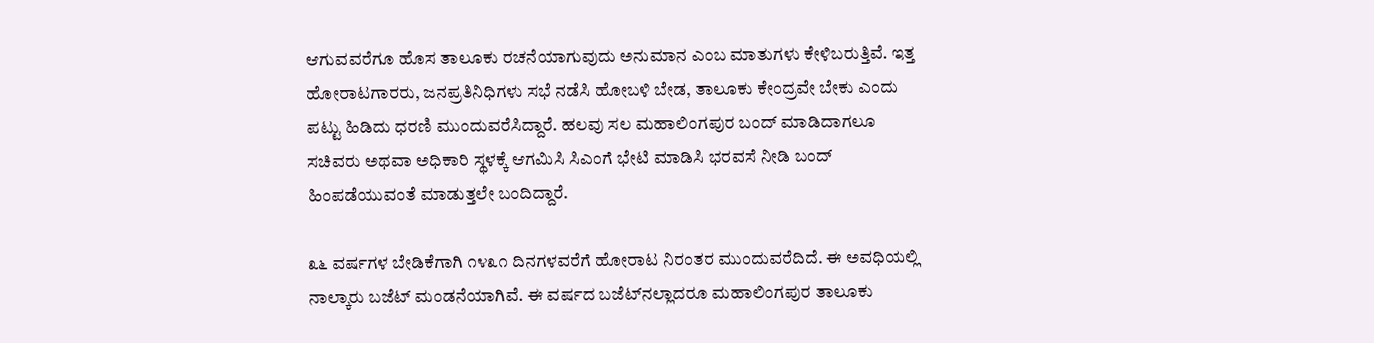ಆಗುವವರೆಗೂ ಹೊಸ ತಾಲೂಕು ರಚನೆಯಾಗುವುದು ಅನುಮಾನ ಎಂಬ ಮಾತುಗಳು ಕೇಳಿಬರುತ್ತಿವೆ. ಇತ್ತ ಹೋರಾಟಗಾರರು, ಜನಪ್ರತಿನಿಧಿಗಳು ಸಭೆ ನಡೆಸಿ ಹೋಬಳಿ ಬೇಡ, ತಾಲೂಕು ಕೇಂದ್ರವೇ ಬೇಕು ಎಂದು ಪಟ್ಟು ಹಿಡಿದು ಧರಣಿ ಮುಂದುವರೆಸಿದ್ದಾರೆ. ಹಲವು ಸಲ ಮಹಾಲಿಂಗಪುರ ಬಂದ್ ಮಾಡಿದಾಗಲೂ ಸಚಿವರು ಅಥವಾ ಅಧಿಕಾರಿ ಸ್ಥಳಕ್ಕೆ ಆಗಮಿಸಿ ಸಿಎಂಗೆ ಭೇಟಿ ಮಾಡಿಸಿ ಭರವಸೆ ನೀಡಿ ಬಂದ್ ಹಿಂಪಡೆಯುವಂತೆ ಮಾಡುತ್ತಲೇ ಬಂದಿದ್ದಾರೆ.

೩೬ ವರ್ಷಗಳ ಬೇಡಿಕೆಗಾಗಿ ೧೪೩೧ ದಿನಗಳವರೆಗೆ ಹೋರಾಟ ನಿರಂತರ ಮುಂದುವರೆದಿದೆ. ಈ ಅವಧಿಯಲ್ಲಿ ನಾಲ್ಕಾರು ಬಜೆಟ್ ಮಂಡನೆಯಾಗಿವೆ. ಈ ವರ್ಷದ ಬಜೆಟ್‌ನಲ್ಲಾದರೂ ಮಹಾಲಿಂಗಪುರ ತಾಲೂಕು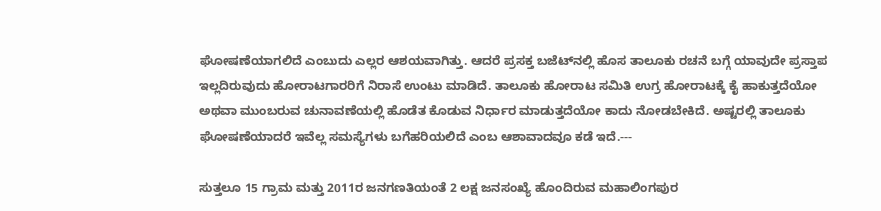ಘೋಷಣೆಯಾಗಲಿದೆ ಎಂಬುದು ಎಲ್ಲರ ಆಶಯವಾಗಿತ್ತು. ಆದರೆ ಪ್ರಸಕ್ತ ಬಜೆಟ್‌ನಲ್ಲಿ ಹೊಸ ತಾಲೂಕು ರಚನೆ ಬಗ್ಗೆ ಯಾವುದೇ ಪ್ರಸ್ತಾಪ ಇಲ್ಲದಿರುವುದು ಹೋರಾಟಗಾರರಿಗೆ ನಿರಾಸೆ ಉಂಟು ಮಾಡಿದೆ. ತಾಲೂಕು ಹೋರಾಟ ಸಮಿತಿ ಉಗ್ರ ಹೋರಾಟಕ್ಕೆ ಕೈ ಹಾಕುತ್ತದೆಯೋ ಅಥವಾ ಮುಂಬರುವ ಚುನಾವಣೆಯಲ್ಲಿ ಹೊಡೆತ ಕೊಡುವ ನಿರ್ಧಾರ ಮಾಡುತ್ತದೆಯೋ ಕಾದು ನೋಡಬೇಕಿದೆ. ಅಷ್ಟರಲ್ಲಿ ತಾಲೂಕು ಘೋಷಣೆಯಾದರೆ ಇವೆಲ್ಲ ಸಮಸ್ಯೆಗಳು ಬಗೆಹರಿಯಲಿದೆ ಎಂಬ ಆಶಾವಾದವೂ ಕಡೆ ಇದೆ.---

ಸುತ್ತಲೂ 15 ಗ್ರಾಮ ಮತ್ತು 2011ರ ಜನಗಣತಿಯಂತೆ 2 ಲಕ್ಷ ಜನಸಂಖ್ಯೆ ಹೊಂದಿರುವ ಮಹಾಲಿಂಗಪುರ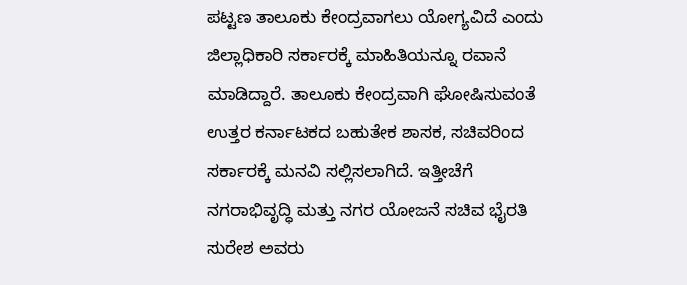ಪಟ್ಟಣ ತಾಲೂಕು ಕೇಂದ್ರವಾಗಲು ಯೋಗ್ಯವಿದೆ ಎಂದು ಜಿಲ್ಲಾಧಿಕಾರಿ ಸರ್ಕಾರಕ್ಕೆ ಮಾಹಿತಿಯನ್ನೂ ರವಾನೆ ಮಾಡಿದ್ದಾರೆ. ತಾಲೂಕು ಕೇಂದ್ರವಾಗಿ ಘೋಷಿಸುವಂತೆ ಉತ್ತರ ಕರ್ನಾಟಕದ ಬಹುತೇಕ ಶಾಸಕ, ಸಚಿವರಿಂದ ಸರ್ಕಾರಕ್ಕೆ ಮನವಿ ಸಲ್ಲಿಸಲಾಗಿದೆ. ಇತ್ತೀಚೆಗೆ ನಗರಾಭಿವೃದ್ಧಿ ಮತ್ತು ನಗರ ಯೋಜನೆ ಸಚಿವ ಭೈರತಿ ಸುರೇಶ ಅವರು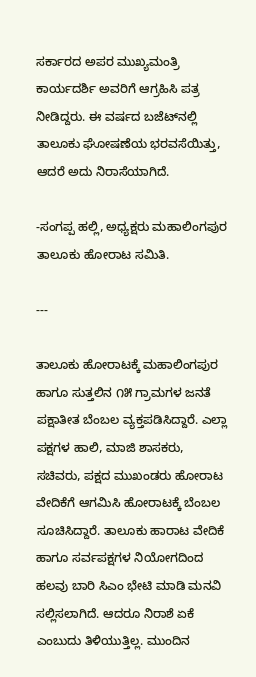ಸರ್ಕಾರದ ಅಪರ ಮುಖ್ಯಮಂತ್ರಿ ಕಾರ್ಯದರ್ಶಿ ಅವರಿಗೆ ಆಗ್ರಹಿಸಿ ಪತ್ರ ನೀಡಿದ್ದರು. ಈ ವರ್ಷದ ಬಜೆಟ್‌ನಲ್ಲಿ ತಾಲೂಕು ಘೋಷಣೆಯ ಭರವಸೆಯಿತ್ತು, ಆದರೆ ಅದು ನಿರಾಸೆಯಾಗಿದೆ.

-ಸಂಗಪ್ಪ ಹಲ್ಲಿ, ಅಧ್ಯಕ್ಷರು ಮಹಾಲಿಂಗಪುರ ತಾಲೂಕು ಹೋರಾಟ ಸಮಿತಿ.

---

ತಾಲೂಕು ಹೋರಾಟಕ್ಕೆ ಮಹಾಲಿಂಗಪುರ ಹಾಗೂ ಸುತ್ತಲಿನ ೧೫ ಗ್ರಾಮಗಳ ಜನತೆ ಪಕ್ಷಾತೀತ ಬೆಂಬಲ ವ್ಯಕ್ತಪಡಿಸಿದ್ದಾರೆ. ಎಲ್ಲಾ ಪಕ್ಷಗಳ ಹಾಲಿ, ಮಾಜಿ ಶಾಸಕರು, ಸಚಿವರು, ಪಕ್ಷದ ಮುಖಂಡರು ಹೋರಾಟ ವೇದಿಕೆಗೆ ಆಗಮಿಸಿ ಹೋರಾಟಕ್ಕೆ ಬೆಂಬಲ ಸೂಚಿಸಿದ್ದಾರೆ. ತಾಲೂಕು ಹಾರಾಟ ವೇದಿಕೆ ಹಾಗೂ ಸರ್ವಪಕ್ಷಗಳ ನಿಯೋಗದಿಂದ ಹಲವು ಬಾರಿ ಸಿಎಂ ಭೇಟಿ ಮಾಡಿ ಮನವಿ ಸಲ್ಲಿಸಲಾಗಿದೆ. ಆದರೂ ನಿರಾಶೆ ಏಕೆ ಎಂಬುದು ತಿಳಿಯುತ್ತಿಲ್ಲ. ಮುಂದಿನ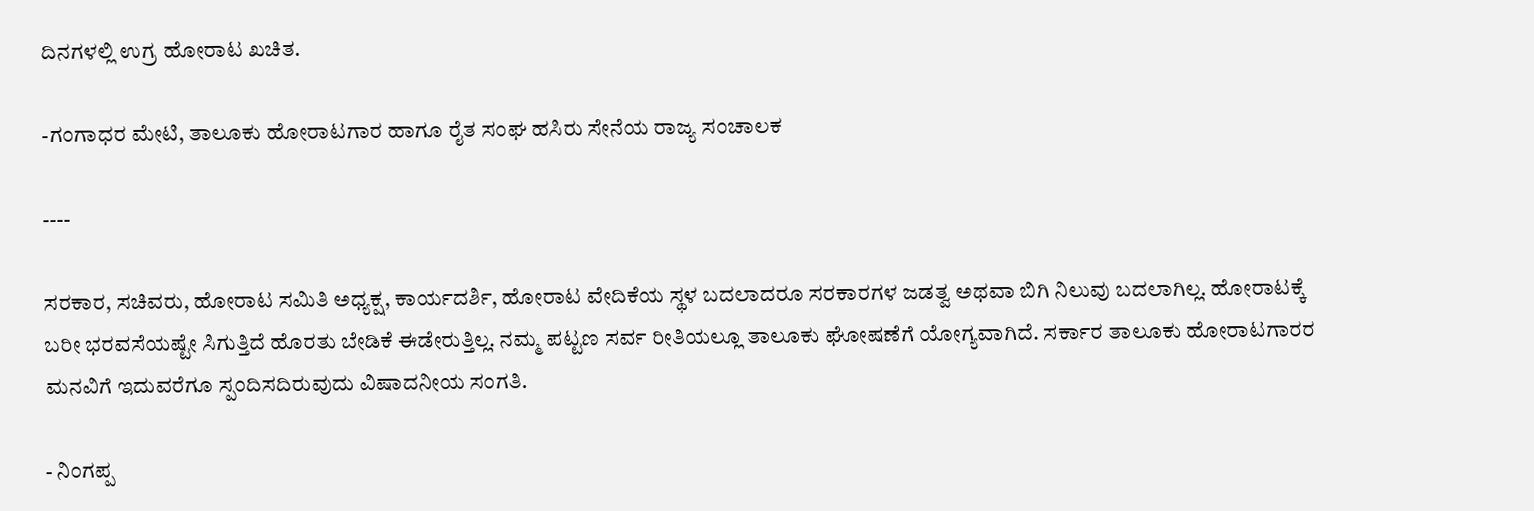ದಿನಗಳಲ್ಲಿ ಉಗ್ರ ಹೋರಾಟ ಖಚಿತ.

-ಗಂಗಾಧರ ಮೇಟಿ, ತಾಲೂಕು ಹೋರಾಟಗಾರ ಹಾಗೂ ರೈತ ಸಂಘ ಹಸಿರು ಸೇನೆಯ ರಾಜ್ಯ ಸಂಚಾಲಕ

----

ಸರಕಾರ, ಸಚಿವರು, ಹೋರಾಟ ಸಮಿತಿ ಅಧ್ಯಕ್ಷ, ಕಾರ್ಯದರ್ಶಿ, ಹೋರಾಟ ವೇದಿಕೆಯ ಸ್ಥಳ ಬದಲಾದರೂ ಸರಕಾರಗಳ ಜಡತ್ವ ಅಥವಾ ಬಿಗಿ ನಿಲುವು ಬದಲಾಗಿಲ್ಲ. ಹೋರಾಟಕ್ಕೆ ಬರೀ ಭರವಸೆಯಷ್ಟೇ ಸಿಗುತ್ತಿದೆ ಹೊರತು ಬೇಡಿಕೆ ಈಡೇರುತ್ತಿಲ್ಲ. ನಮ್ಮ ಪಟ್ಟಣ ಸರ್ವ ರೀತಿಯಲ್ಲೂ ತಾಲೂಕು ಘೋಷಣೆಗೆ ಯೋಗ್ಯವಾಗಿದೆ. ಸರ್ಕಾರ ತಾಲೂಕು ಹೋರಾಟಗಾರರ ಮನವಿಗೆ ಇದುವರೆಗೂ ಸ್ಪಂದಿಸದಿರುವುದು ವಿಷಾದನೀಯ ಸಂಗತಿ.

- ನಿಂಗಪ್ಪ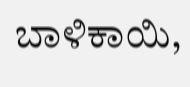ಬಾಳಿಕಾಯಿ,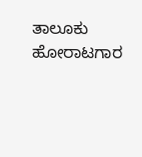ತಾಲೂಕು ಹೋರಾಟಗಾರ